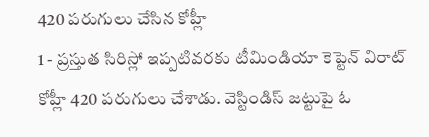420 పరుగులు చేసిన కోహ్లీ
1 - ప్రస్తుత సిరిస్లో ఇప్పటివరకు టీమిండియా కెప్టెన్ విరాట్ కోహ్లీ 420 పరుగులు చేశాడు. వెస్టిండిస్ జట్టుపై ఓ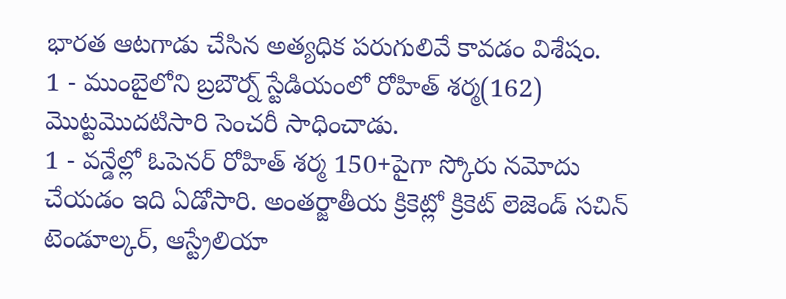భారత ఆటగాడు చేసిన అత్యధిక పరుగులివే కావడం విశేషం.
1 - ముంబైలోని బ్రబౌర్న్ స్టేడియంలో రోహిత్ శర్మ(162) మొట్టమొదటిసారి సెంచరీ సాధించాడు.
1 - వన్డేల్లో ఓపెనర్ రోహిత్ శర్మ 150+పైగా స్కోరు నమోదు చేయడం ఇది ఏడోసారి. అంతర్జాతీయ క్రికెట్లో క్రికెట్ లెజెండ్ సచిన్ టెండూల్కర్, ఆస్ట్రేలియా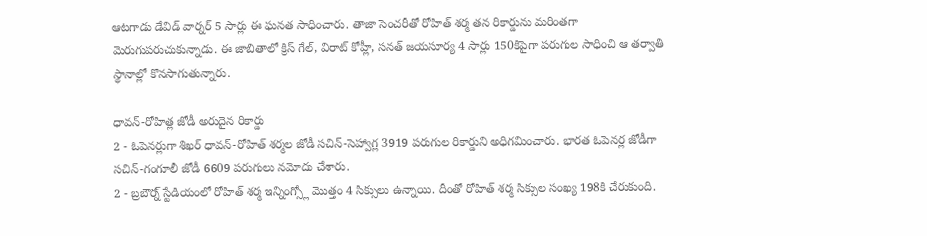ఆటగాడు డేవిడ్ వార్నర్ 5 సార్లు ఈ ఘనత సాధించారు. తాజా సెంచరీతో రోహిత్ శర్మ తన రికార్డును మరింతగా మెరుగుపరుచుకున్నాడు. ఈ జాబితాలో క్రిస్ గేల్, విరాట్ కోహ్లీ, సనత్ జయసూర్య 4 సార్లు 150కిపైగా పరుగుల సాధించి ఆ తర్వాతి స్థానాల్లో కొనసాగుతున్నారు.

ధావన్-రోహిత్ల జోడీ అరుదైన రికార్డు
2 - ఓపెనర్లుగా శిఖర్ ధావన్-రోహిత్ శర్మల జోడీ సచిన్-సెహ్వాగ్ల 3919 పరుగుల రికార్డుని అధిగమించారు. భారత ఓపెనర్ల జోడీగా సచిన్-గంగూలీ జోడీ 6609 పరుగులు నమోదు చేశారు.
2 - బ్రబౌర్న్ స్టేడియంలో రోహిత్ శర్మ ఇన్నింగ్స్లో మొత్తం 4 సిక్సులు ఉన్నాయి. దీంతో రోహిత్ శర్మ సిక్సుల సంఖ్య 198కి చేరుకుంది.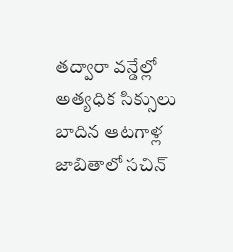తద్వారా వన్డేల్లో అత్యధిక సిక్సులు బాదిన ఆటగాళ్ల జాబితాలో సచిన్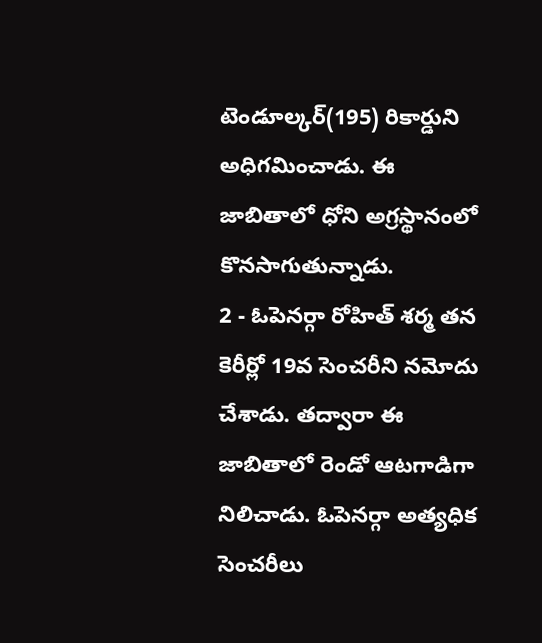టెండూల్కర్(195) రికార్డుని అధిగమించాడు. ఈ జాబితాలో ధోని అగ్రస్థానంలో కొనసాగుతున్నాడు.
2 - ఓపెనర్గా రోహిత్ శర్మ తన కెరీర్లో 19వ సెంచరీని నమోదు చేశాడు. తద్వారా ఈ జాబితాలో రెండో ఆటగాడిగా నిలిచాడు. ఓపెనర్గా అత్యధిక సెంచరీలు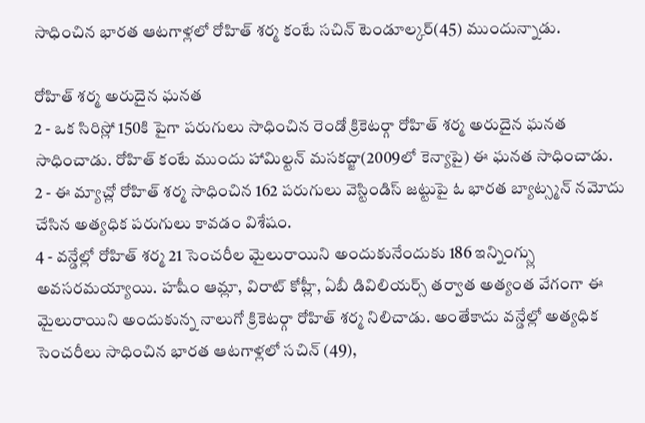సాధించిన భారత ఆటగాళ్లలో రోహిత్ శర్మ కంటే సచిన్ టెండూల్కర్(45) ముందున్నాడు.

రోహిత్ శర్మ అరుదైన ఘనత
2 - ఒక సిరిస్లో 150కి పైగా పరుగులు సాధించిన రెండో క్రికెటర్గా రోహిత్ శర్మ అరుదైన ఘనత సాధించాడు. రోహిత్ కంటే ముందు హామిల్టన్ మసకద్జా(2009లో కెన్యాపై) ఈ ఘనత సాధించాడు.
2 - ఈ మ్యాచ్లో రోహిత్ శర్మ సాధించిన 162 పరుగులు వెస్టిండిస్ జట్టుపై ఓ భారత బ్యాట్స్మన్ నమోదు చేసిన అత్యధిక పరుగులు కావడం విశేషం.
4 - వన్డేల్లో రోహిత్ శర్మ 21 సెంచరీల మైలురాయిని అందుకునేందుకు 186 ఇన్నింగ్స్లు అవసరమయ్యాయి. హషీం ఆమ్లా, విరాట్ కోహ్లీ, ఏబీ డివిలియర్స్ తర్వాత అత్యంత వేగంగా ఈ మైలురాయిని అందుకున్న నాలుగో క్రికెటర్గా రోహిత్ శర్మ నిలిచాడు. అంతేకాదు వన్డేల్లో అత్యధిక సెంచరీలు సాధించిన భారత ఆటగాళ్లలో సచిన్ (49),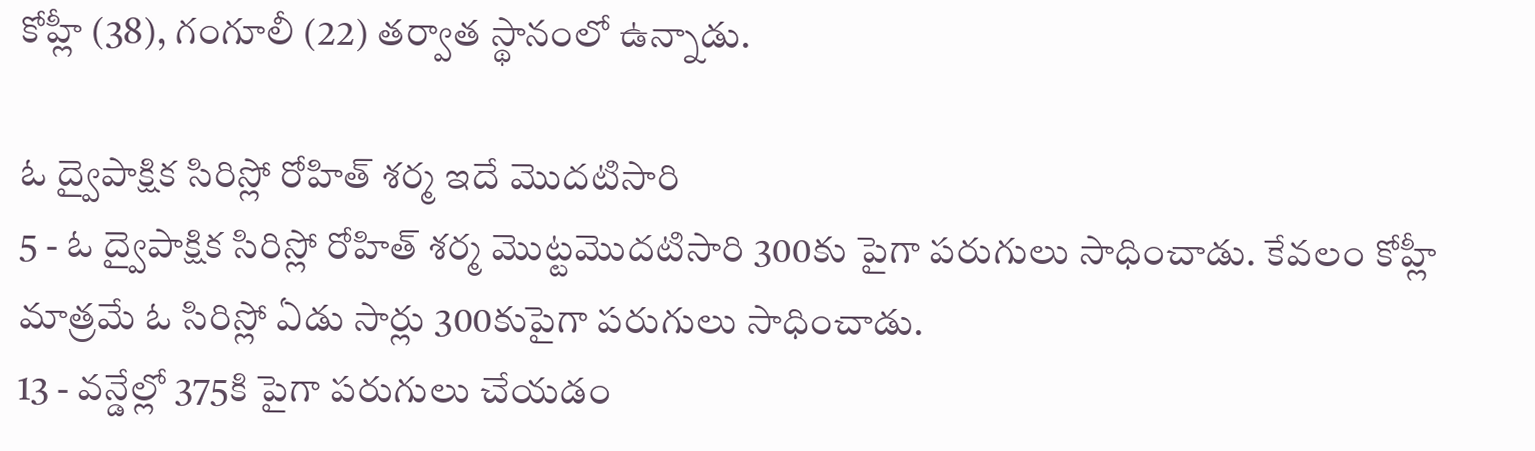కోహ్లీ (38), గంగూలీ (22) తర్వాత స్థానంలో ఉన్నాడు.

ఓ ద్వైపాక్షిక సిరిస్లో రోహిత్ శర్మ ఇదే మొదటిసారి
5 - ఓ ద్వైపాక్షిక సిరిస్లో రోహిత్ శర్మ మొట్టమొదటిసారి 300కు పైగా పరుగులు సాధించాడు. కేవలం కోహ్లీ మాత్రమే ఓ సిరిస్లో ఏడు సార్లు 300కుపైగా పరుగులు సాధించాడు.
13 - వన్డేల్లో 375కి పైగా పరుగులు చేయడం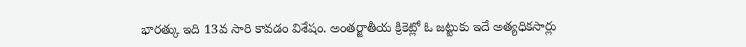భారత్కు ఇది 13వ సారి కావడం విశేషం. అంతర్జాతీయ క్రికెట్లో ఓ జట్టుకు ఇదే అత్యధికసార్లు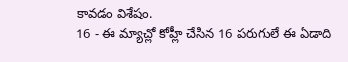కావడం విశేషం.
16 - ఈ మ్యాచ్లో కోహ్లీ చేసిన 16 పరుగులే ఈ ఏడాది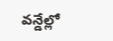వన్డేల్లో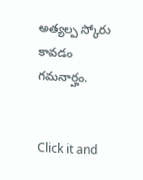అత్యల్ప స్కోరు కావడం గమనార్హం.


Click it and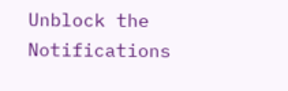Unblock the Notifications